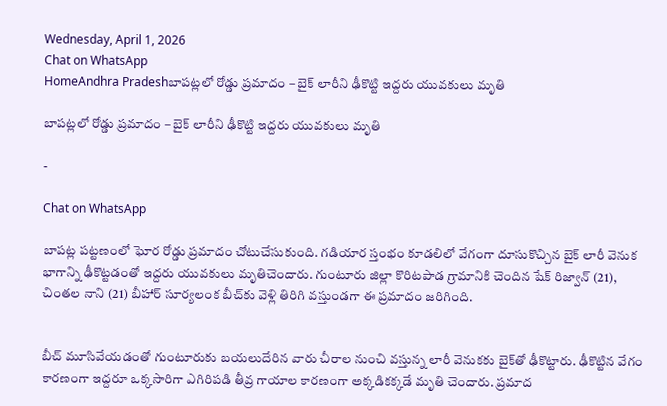Wednesday, April 1, 2026
Chat on WhatsApp
HomeAndhra Pradeshబాపట్లలో రోడ్డు ప్రమాదం – బైక్‌ లారీని ఢీకొట్టి ఇద్దరు యువకులు మృతి

బాపట్లలో రోడ్డు ప్రమాదం – బైక్‌ లారీని ఢీకొట్టి ఇద్దరు యువకులు మృతి

-

Chat on WhatsApp

బాపట్ల పట్టణంలో ఘోర రోడ్డు ప్రమాదం చోటుచేసుకుంది. గడియార స్తంభం కూడలిలో వేగంగా దూసుకొచ్చిన బైక్‌ లారీ వెనుక భాగాన్ని ఢీకొట్టడంతో ఇద్దరు యువకులు మృతిచెందారు. గుంటూరు జిల్లా కొరిటపాడ గ్రామానికి చెందిన షేక్ రిజ్వాన్‌ (21), చింతల నాని (21) బీహార్ సూర్యలంక బీచ్‌కు వెళ్లి తిరిగి వస్తుండగా ఈ ప్రమాదం జరిగింది.


బీచ్‌ మూసివేయడంతో గుంటూరుకు బయలుదేరిన వారు చీరాల నుంచి వస్తున్న లారీ వెనుకకు బైక్‌తో ఢీకొట్టారు. ఢీకొట్టిన వేగం కారణంగా ఇద్దరూ ఒక్కసారిగా ఎగిరిపడి తీవ్ర గాయాల కారణంగా అక్కడికక్కడే మృతి చెందారు. ప్రమాద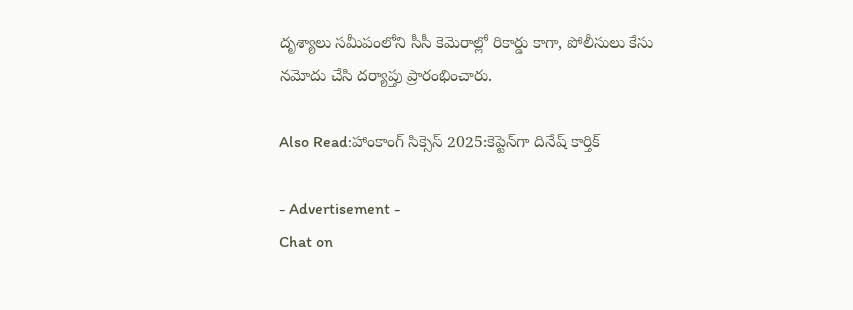దృశ్యాలు సమీపంలోని సీసీ కెమెరాల్లో రికార్డు కాగా, పోలీసులు కేసు నమోదు చేసి దర్యాప్తు ప్రారంభించారు.

Also Read:హాంకాంగ్ సిక్సెస్ 2025:కెప్టెన్‌గా దినేష్ కార్తిక్

- Advertisement -
Chat on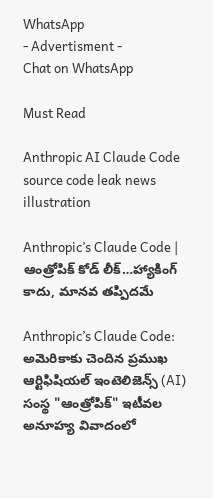WhatsApp
- Advertisment -
Chat on WhatsApp

Must Read

Anthropic AI Claude Code source code leak news illustration

Anthropic’s Claude Code | ఆంత్రోపిక్ కోడ్ లీక్…హ్యాకింగ్ కాదు, మానవ తప్పిదమే

Anthropic’s Claude Code: అమెరికాకు చెందిన ప్రముఖ ఆర్టిఫిషియల్ ఇంటెలిజెన్స్ (AI) సంస్థ "ఆంత్రోపిక్" ఇటీవల అనూహ్య వివాదంలో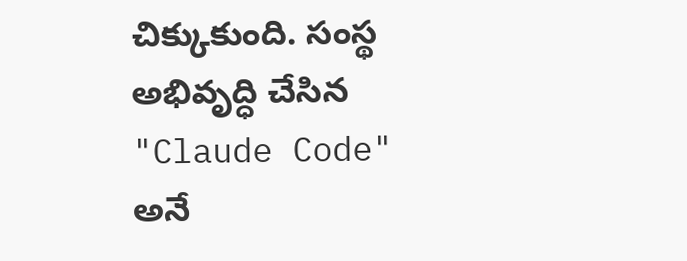చిక్కుకుంది. సంస్థ అభివృద్ధి చేసిన "Claude Code" అనే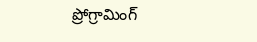ప్రోగ్రామింగ్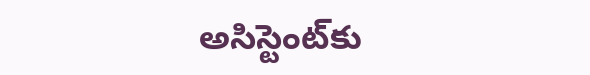అసిస్టెంట్‌కు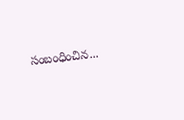సంబంధించిన...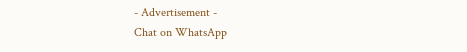- Advertisement -
Chat on WhatsApp